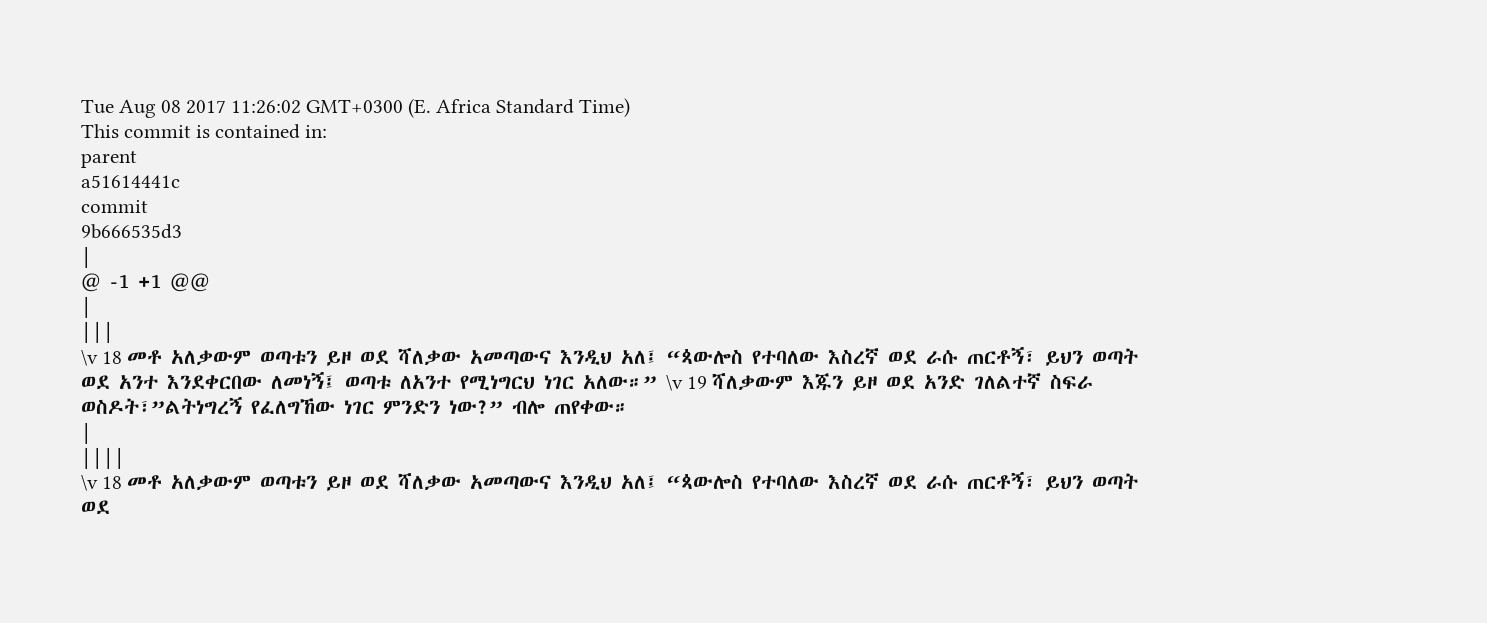Tue Aug 08 2017 11:26:02 GMT+0300 (E. Africa Standard Time)
This commit is contained in:
parent
a51614441c
commit
9b666535d3
|
@ -1 +1 @@
|
|||
\v 18 መቶ አለቃውም ወጣቱን ይዞ ወደ ሻለቃው አመጣውና እንዲህ አለ፤ “ጳውሎስ የተባለው እስረኛ ወደ ራሱ ጠርቶኝ፣ ይህን ወጣት ወደ አንተ እንደቀርበው ለመነኝ፤ ወጣቱ ለአንተ የሚነግርህ ነገር አለው።” \v 19 ሻለቃውም እጁን ይዞ ወደ አንድ ገለልተኛ ስፍራ ወስዶት፣”ልትነግረኝ የፈለግኸው ነገር ምንድን ነው?” ብሎ ጠየቀው።
|
||||
\v 18 መቶ አለቃውም ወጣቱን ይዞ ወደ ሻለቃው አመጣውና እንዲህ አለ፤ “ጳውሎስ የተባለው እስረኛ ወደ ራሱ ጠርቶኝ፣ ይህን ወጣት ወደ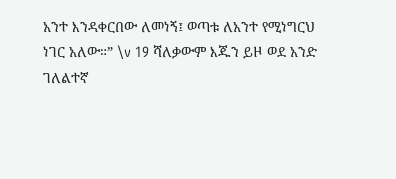አንተ እንዳቀርበው ለመነኝ፤ ወጣቱ ለአንተ የሚነግርህ ነገር አለው።” \v 19 ሻለቃውም እጁን ይዞ ወደ አንድ ገለልተኛ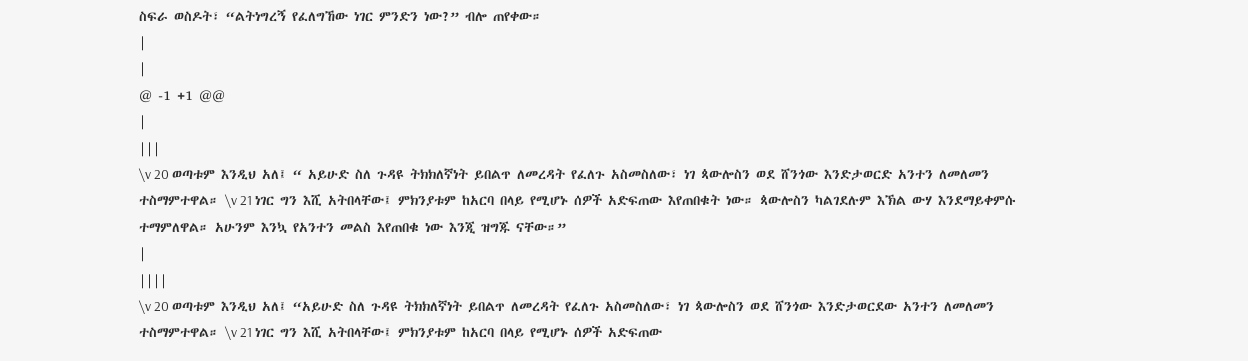ስፍራ ወስዶት፣ “ልትነግረኝ የፈለግኸው ነገር ምንድን ነው?” ብሎ ጠየቀው።
|
|
@ -1 +1 @@
|
|||
\v 20 ወጣቱም እንዲህ አለ፤ “ አይሁድ ስለ ጉዳዩ ትክክለኛነት ይበልጥ ለመረዳት የፈለጉ አስመስለው፣ ነገ ጳውሎስን ወደ ሸንጎው እንድታወርድ አንተን ለመለመን ተስማምተዋል። \v 21 ነገር ግን እሺ አትበላቸው፤ ምክንያቱም ከአርባ በላይ የሚሆኑ ሰዎች አድፍጠው እየጠበቁት ነው። ጳውሎስን ካልገደሉም እኽል ውሃ እንደማይቀምሱ ተማምለዋል። አሁንም እንኳ የአንተን መልስ እየጠበቁ ነው እንጂ ዝግጁ ናቸው።”
|
||||
\v 20 ወጣቱም እንዲህ አለ፤ “አይሁድ ስለ ጉዳዩ ትክክለኛነት ይበልጥ ለመረዳት የፈለጉ አስመስለው፣ ነገ ጳውሎስን ወደ ሸንጎው እንድታወርደው አንተን ለመለመን ተስማምተዋል። \v 21 ነገር ግን እሺ አትበላቸው፤ ምክንያቱም ከአርባ በላይ የሚሆኑ ሰዎች አድፍጠው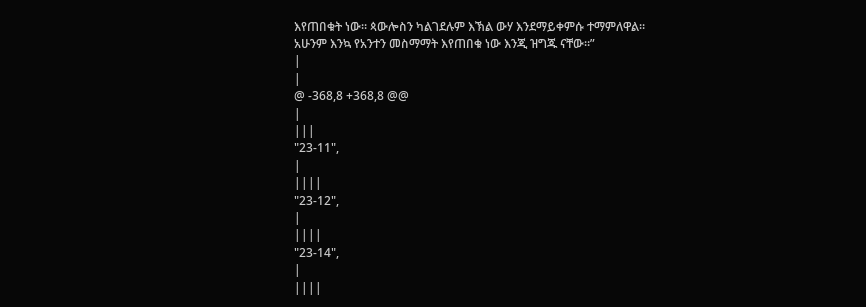እየጠበቁት ነው። ጳውሎስን ካልገደሉም እኽል ውሃ እንደማይቀምሱ ተማምለዋል። አሁንም እንኳ የአንተን መስማማት እየጠበቁ ነው እንጂ ዝግጁ ናቸው።”
|
|
@ -368,8 +368,8 @@
|
|||
"23-11",
|
||||
"23-12",
|
||||
"23-14",
|
||||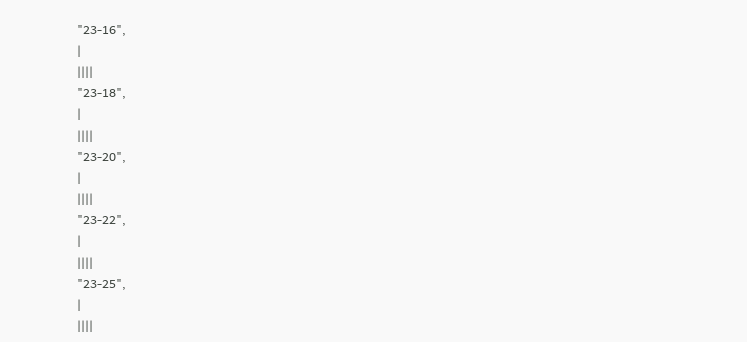"23-16",
|
||||
"23-18",
|
||||
"23-20",
|
||||
"23-22",
|
||||
"23-25",
|
||||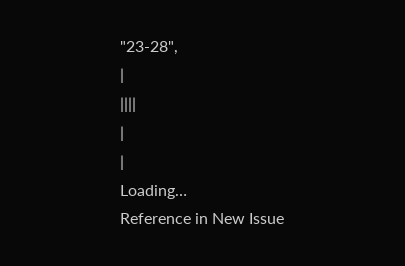"23-28",
|
||||
|
|
Loading…
Reference in New Issue